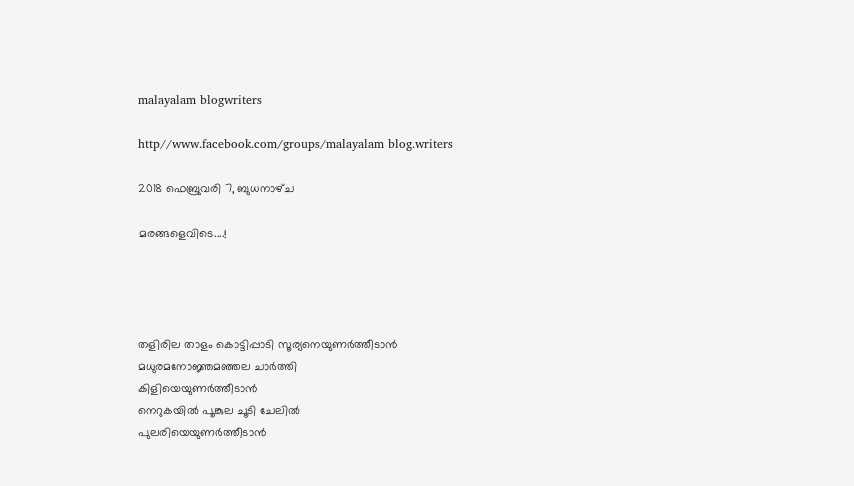malayalam blogwriters

http//www.facebook.com/groups/malayalam blog.writers

2018 ഫെബ്രുവരി 7, ബുധനാഴ്‌ച

മരങ്ങളെവിടെ....!




തളിരില താളം കൊട്ടിപ്പാടി സൂര്യനെയുണർത്തീടാൻ
മധുരമനോജ്ഞമഞ്ഞല ചാർത്തി
കിളിയെയുണർത്തീടാൻ
നെറുകയിൽ പൂങ്കുല ചൂടി ചേലിൽ
പുലരിയെയുണർത്തീടാൻ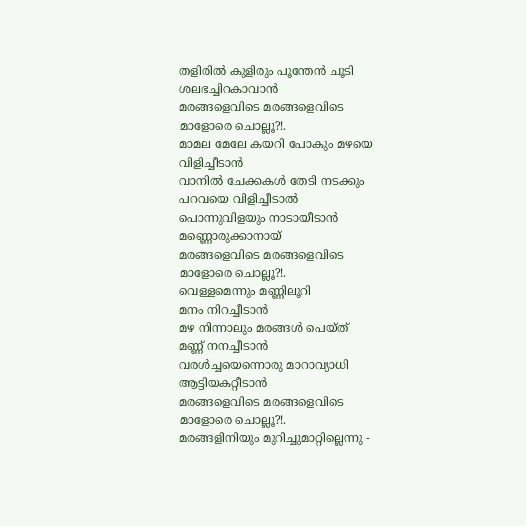തളിരിൽ കുളിരും പൂന്തേൻ ചൂടി
ശലഭച്ചിറകാവാൻ
മരങ്ങളെവിടെ മരങ്ങളെവിടെ
മാളോരെ ചൊല്ലൂ?!.
മാമല മേലേ കയറി പോകും മഴയെ
വിളിച്ചീടാൻ
വാനിൽ ചേക്കകൾ തേടി നടക്കും
പറവയെ വിളിച്ചീടാൽ
പൊന്നുവിളയും നാടായീടാൻ
മണ്ണൊരുക്കാനായ്
മരങ്ങളെവിടെ മരങ്ങളെവിടെ
മാളോരെ ചൊല്ലൂ?!.
വെള്ളമെന്നും മണ്ണിലൂറി
മനം നിറച്ചീടാൻ
മഴ നിന്നാലും മരങ്ങൾ പെയ്ത്
മണ്ണ് നനച്ചീടാൻ
വരൾച്ചയെന്നൊരു മാറാവ്യാധി
ആട്ടിയകറ്റീടാൻ
മരങ്ങളെവിടെ മരങ്ങളെവിടെ
മാളോരെ ചൊല്ലൂ?!.
മരങ്ങളിനിയും മുറിച്ചുമാറ്റില്ലെന്നു -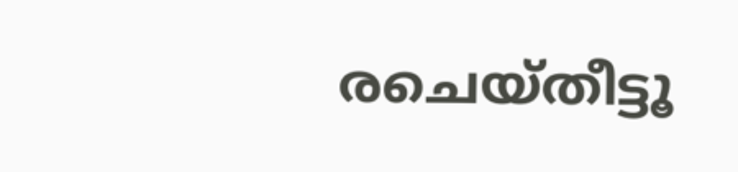രചെയ്തീട്ടൂ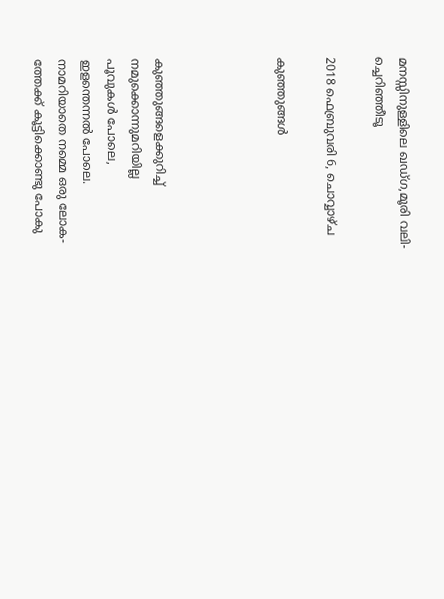മനസ്സിനുള്ളിലെ ഖഡ്ഗ,മൂരി വലി-
ച്ചെറിഞ്ഞീടൂ

2018 ഫെബ്രുവരി 6, ചൊവ്വാഴ്ച

കുഞ്ഞുങ്ങൾ




കുഞ്ഞുങ്ങളെക്കുറിച്ച്
നമുക്കൊന്നുമറിയില്ല
പൂവുകൾ പോലെ,
ഇളന്തെന്നൽ പോലെ.
നാമറിയാതെ നമ്മെ ഒരു ലോക-
ത്തേക്ക് കൂട്ടിക്കൊണ്ടു പോകു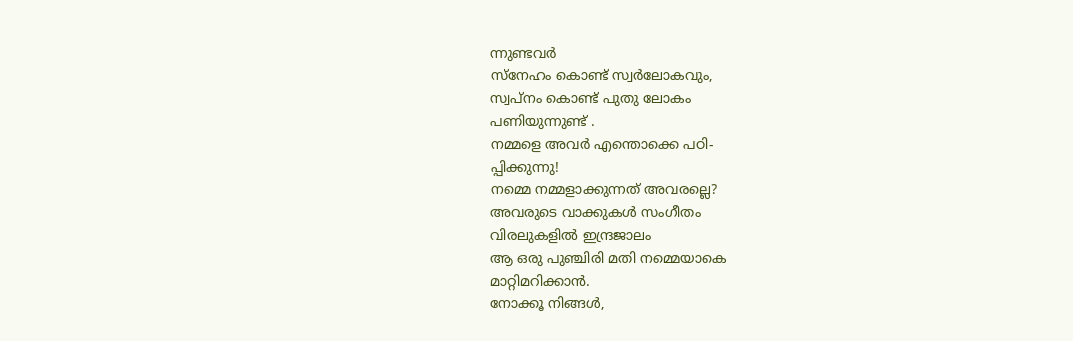ന്നുണ്ടവർ
സ്നേഹം കൊണ്ട് സ്വർലോകവും,
സ്വപ്നം കൊണ്ട് പുതു ലോകം
പണിയുന്നുണ്ട് .
നമ്മളെ അവർ എന്തൊക്കെ പഠി-
പ്പിക്കുന്നു!
നമ്മെ നമ്മളാക്കുന്നത് അവരല്ലെ?
അവരുടെ വാക്കുകൾ സംഗീതം
വിരലുകളിൽ ഇന്ദ്രജാലം
ആ ഒരു പുഞ്ചിരി മതി നമ്മെയാകെ
മാറ്റിമറിക്കാൻ.
നോക്കൂ നിങ്ങൾ,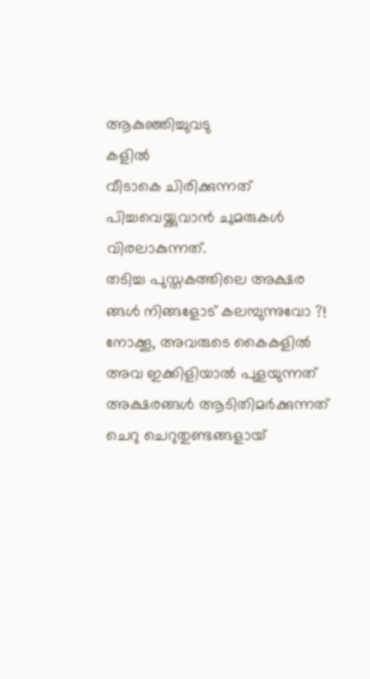ആകുഞ്ഞിച്ചുവടു
കളിൽ
വീടാകെ ചിരിക്കുന്നത്
പിച്ചവെയ്ക്കുവാൻ ചുമരുകൾ
വിരലാകുന്നത്.
തടിച്ച പുസ്തകത്തിലെ അക്ഷര
ങ്ങൾ നിങ്ങളോട് കലമ്പുന്നുവോ ?!
നോക്കൂ, അവരുടെ കൈകളിൽ
അവ ഇക്കിളിയാൽ പുളയുന്നത്
അക്ഷരങ്ങൾ ആടിതിമർക്കുന്നത്
ചെറു ചെറുതുണ്ടങ്ങളായ്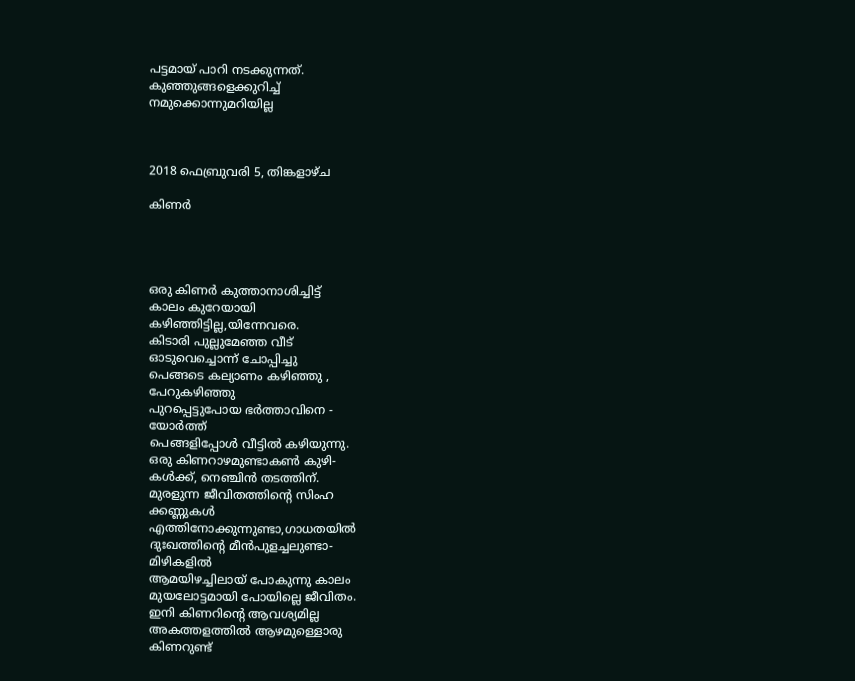പട്ടമായ് പാറി നടക്കുന്നത്.
കുഞ്ഞുങ്ങളെക്കുറിച്ച്
നമുക്കൊന്നുമറിയില്ല



2018 ഫെബ്രുവരി 5, തിങ്കളാഴ്‌ച

കിണർ




ഒരു കിണർ കുത്താനാശിച്ചിട്ട്
കാലം കുറേയായി
കഴിഞ്ഞിട്ടില്ല,യിന്നേവരെ.
കിടാരി പുല്ലുമേഞ്ഞ വീട്
ഓടുവെച്ചൊന്ന് ചോപ്പിച്ചു
പെങ്ങടെ കല്യാണം കഴിഞ്ഞു ,
പേറുകഴിഞ്ഞു
പുറപ്പെട്ടുപോയ ഭർത്താവിനെ -
യോർത്ത്
പെങ്ങളിപ്പോൾ വീട്ടിൽ കഴിയുന്നു.
ഒരു കിണറാഴമുണ്ടാകൺ കുഴി-
കൾക്ക്, നെഞ്ചിൻ തടത്തിന്.
മുരളുന്ന ജീവിതത്തിന്റെ സിംഹ
ക്കണ്ണുകൾ
എത്തിനോക്കുന്നുണ്ടാ,ഗാധതയിൽ
ദുഃഖത്തിന്റെ മീൻപുളച്ചലുണ്ടാ-
മിഴികളിൽ
ആമയിഴച്ചിലായ് പോകുന്നു കാലം
മുയലോട്ടമായി പോയില്ലെ ജീവിതം.
ഇനി കിണറിന്റെ ആവശ്യമില്ല
അകത്തളത്തിൽ ആഴമുള്ളൊരു
കിണറുണ്ട്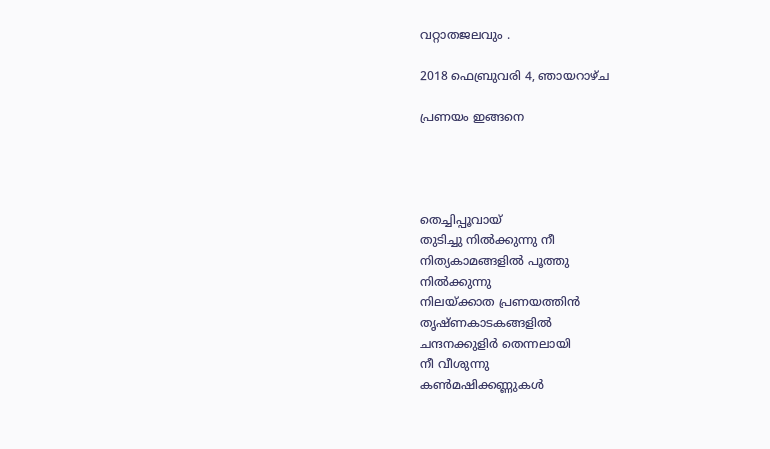വറ്റാതജലവും .

2018 ഫെബ്രുവരി 4, ഞായറാഴ്‌ച

പ്രണയം ഇങ്ങനെ




തെച്ചിപ്പൂവായ്
തുടിച്ചു നിൽക്കുന്നു നീ
നിത്യകാമങ്ങളിൽ പൂത്തു
നിൽക്കുന്നു
നിലയ്ക്കാത പ്രണയത്തിൻ
തൃഷ്ണകാടകങ്ങളിൽ
ചന്ദനക്കുളിർ തെന്നലായി
നീ വീശുന്നു
കൺമഷിക്കണ്ണുകൾ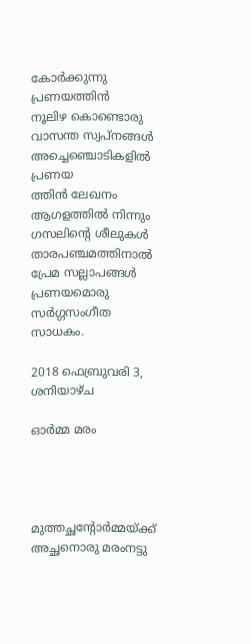കോർക്കുന്നു പ്രണയത്തിൻ
നൂലിഴ കൊണ്ടൊരു
വാസന്ത സ്വപ്നങ്ങൾ
അച്ചെഞ്ചൊടികളിൽ പ്രണയ
ത്തിൻ ലേഖനം
ആഗളത്തിൽ നിന്നും
ഗസലിന്റെ ശീലുകൾ
താരപഞ്ചമത്തിനാൽ
പ്രേമ സല്ലാപങ്ങൾ
പ്രണയമൊരു സർഗ്ഗസംഗീത
സാധകം.

2018 ഫെബ്രുവരി 3, ശനിയാഴ്‌ച

ഓർമ്മ മരം




മുത്തച്ഛന്റോർമ്മയ്ക്ക്
അച്ഛനൊരു മരംനട്ടു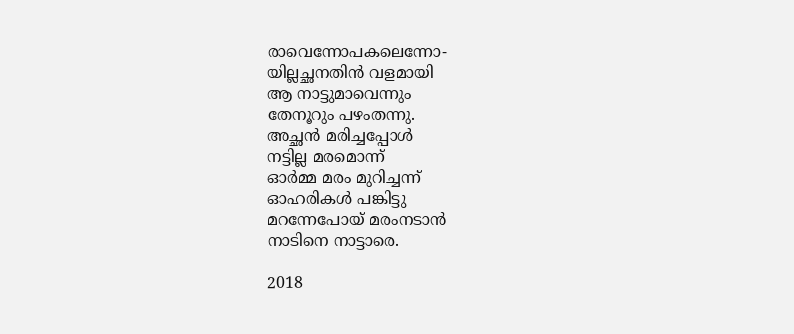രാവെന്നോപകലെന്നോ-
യില്ലച്ഛനതിൻ വളമായി
ആ നാട്ടുമാവെന്നും
തേനൂറും പഴംതന്നു.
അച്ഛൻ മരിച്ചപ്പോൾ
നട്ടില്ല മരമൊന്ന്
ഓർമ്മ മരം മുറിച്ചന്ന്
ഓഹരികൾ പങ്കിട്ടു
മറന്നേപോയ് മരംനടാൻ
നാടിനെ നാട്ടാരെ.

2018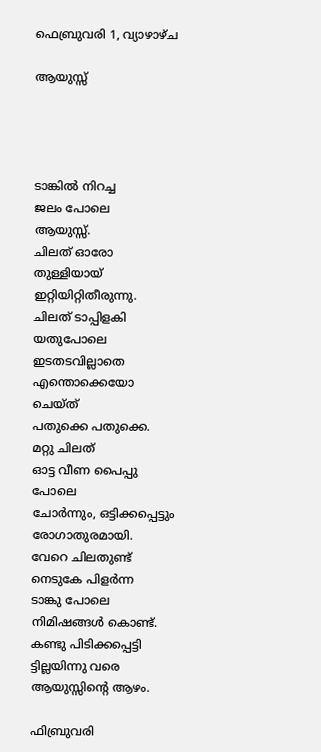ഫെബ്രുവരി 1, വ്യാഴാഴ്‌ച

ആയുസ്സ്




ടാങ്കിൽ നിറച്ച
ജലം പോലെ
ആയുസ്സ്.
ചിലത് ഓരോ
തുള്ളിയായ്
ഇറ്റിയിറ്റിതീരുന്നു.
ചിലത് ടാപ്പിളകി
യതുപോലെ
ഇടതടവില്ലാതെ
എന്തൊക്കെയോ
ചെയ്ത്
പതുക്കെ പതുക്കെ.
മറ്റു ചിലത്
ഓട്ട വീണ പൈപ്പു
പോലെ
ചോർന്നും, ഒട്ടിക്കപ്പെട്ടും
രോഗാതുരമായി.
വേറെ ചിലതുണ്ട്
നെടുകേ പിളർന്ന
ടാങ്കു പോലെ
നിമിഷങ്ങൾ കൊണ്ട്.
കണ്ടു പിടിക്കപ്പെട്ടി
ട്ടില്ലയിന്നു വരെ
ആയുസ്സിന്റെ ആഴം.

ഫിബ്രുവരി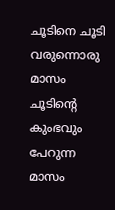ചൂടിനെ ചൂടി വരുന്നൊരു മാസം
ചൂടിന്റെ കുംഭവും പേറുന്ന മാസം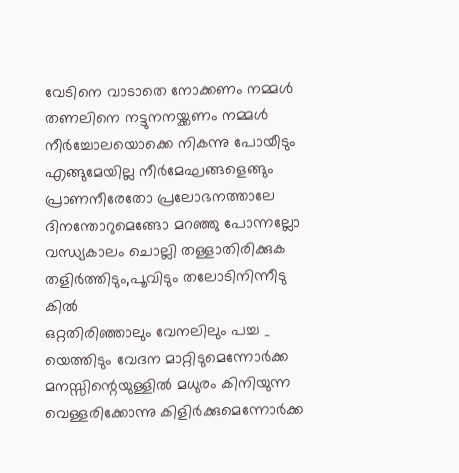വേടിനെ വാടാതെ നോക്കണം നമ്മൾ
തണലിനെ നട്ടുനനയ്ക്കണം നമ്മൾ
നീർച്ചോലയൊക്കെ നികന്നു പോയീടും
എങ്ങുമേയില്ല നീർമേഘങ്ങളെങ്ങും
പ്രാണനീരേതോ പ്രലോഭനത്താലേ
ദിനന്തോറുമെങ്ങോ മറഞ്ഞു പോന്നല്ലോ
വന്ധ്യകാലം ചൊല്ലി തള്ളാതിരിക്കുക
തളിർത്തിടും,പൂവിടും തലോടിനിന്നീടു
കിൽ
ഒറ്റതിരിഞ്ഞാലും വേനലിലും പച്ച _
യെത്തിടും വേദന മാറ്റിടുമെന്നോർക്ക
മനസ്സിന്റെയുള്ളിൽ മധുരം കിനിയുന്ന
വെള്ളരിക്കോന്നു കിളിർക്കുമെന്നോർക്ക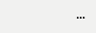...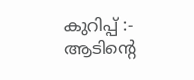കുറിപ്പ് :- ആടിന്റെ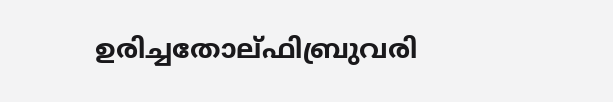ഉരിച്ചതോല്ഫിബ്രുവരി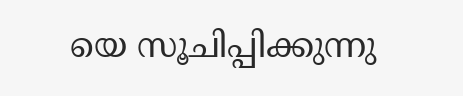യെ സൂചിപ്പിക്കുന്നു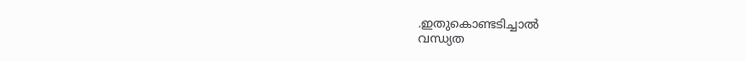.ഇതുകൊണ്ടടിച്ചാൽ
വന്ധ്യത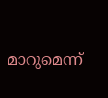മാറുമെന്ന്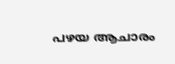പഴയ ആചാരം